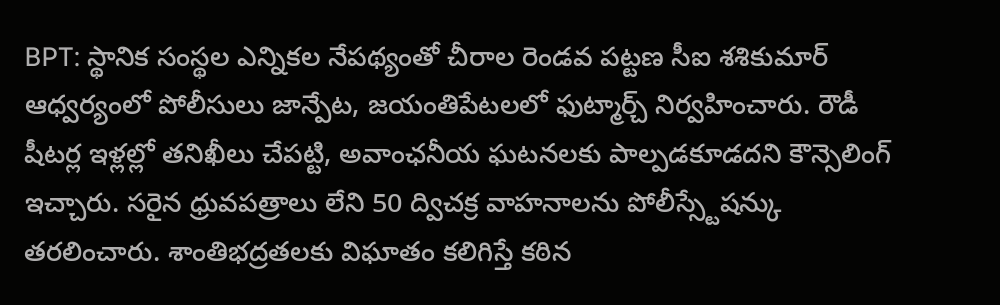BPT: స్థానిక సంస్థల ఎన్నికల నేపథ్యంతో చీరాల రెండవ పట్టణ సీఐ శశికుమార్ ఆధ్వర్యంలో పోలీసులు జాన్పేట, జయంతిపేటలలో ఫుట్మార్చ్ నిర్వహించారు. రౌడీ షీటర్ల ఇళ్లల్లో తనిఖీలు చేపట్టి, అవాంఛనీయ ఘటనలకు పాల్పడకూడదని కౌన్సెలింగ్ ఇచ్చారు. సరైన ధ్రువపత్రాలు లేని 50 ద్విచక్ర వాహనాలను పోలీస్స్టేషన్కు తరలించారు. శాంతిభద్రతలకు విఘాతం కలిగిస్తే కఠిన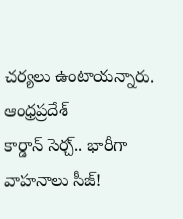చర్యలు ఉంటాయన్నారు.
ఆంధ్రప్రదేశ్
కార్డాన్ సెర్చ్.. భారీగా వాహనాలు సీజ్!